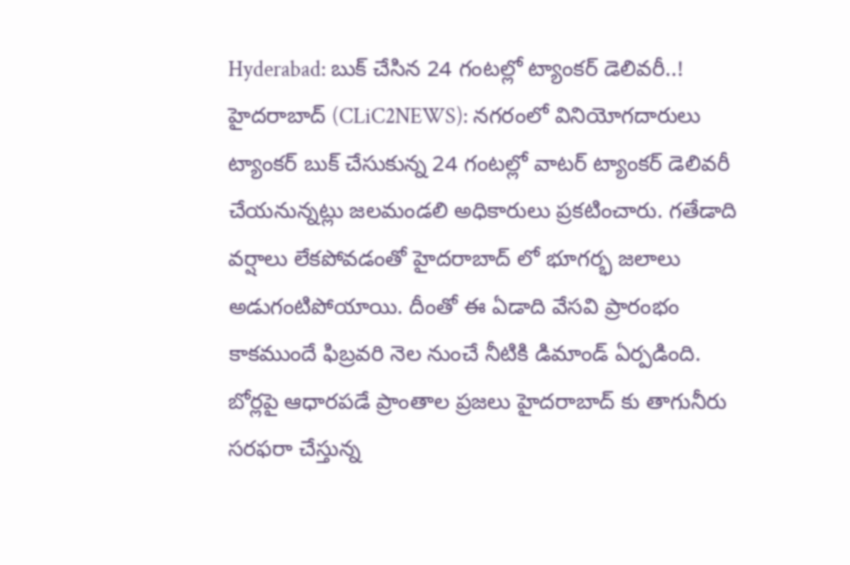Hyderabad: బుక్ చేసిన 24 గంటల్లో ట్యాంకర్ డెలివరీ..!
హైదరాబాద్ (CLiC2NEWS): నగరంలో వినియోగదారులు ట్యాంకర్ బుక్ చేసుకున్న 24 గంటల్లో వాటర్ ట్యాంకర్ డెలివరీ చేయనున్నట్లు జలమండలి అధికారులు ప్రకటించారు. గతేడాది వర్షాలు లేకపోవడంతో హైదరాబాద్ లో భూగర్భ జలాలు అడుగంటిపోయాయి. దీంతో ఈ ఏడాది వేసవి ప్రారంభం కాకముందే ఫిబ్రవరి నెల నుంచే నీటికి డిమాండ్ ఏర్పడింది. బోర్లపై ఆధారపడే ప్రాంతాల ప్రజలు హైదరాబాద్ కు తాగునీరు సరఫరా చేస్తున్న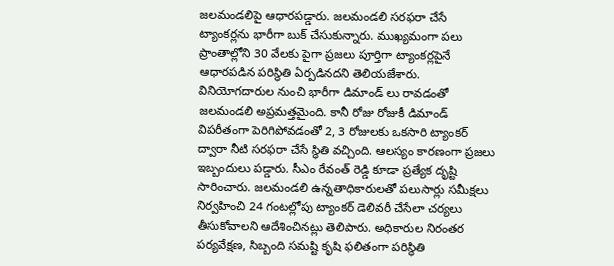జలమండలిపై ఆధారపడ్డారు. జలమండలి సరఫరా చేసే ట్యాంకర్లను భారీగా బుక్ చేసుకున్నారు. ముఖ్యమంగా పలు ప్రాంతాల్లోని 30 వేలకు పైగా ప్రజలు పూర్తిగా ట్యాంకర్లపైనే ఆధారపడిన పరిస్థితి ఏర్పడినదని తెలియజేశారు.
వినియోగదారుల నుంచి భారీగా డిమాండ్ లు రావడంతో జలమండలి అప్రమత్తమైంది. కానీ రోజు రోజుకీ డిమాండ్ విపరీతంగా పెరిగిపోవడంతో 2, 3 రోజులకు ఒకసారి ట్యాంకర్ ద్వారా నీటి సరఫరా చేసే స్థితి వచ్చింది. ఆలస్యం కారణంగా ప్రజలు ఇబ్బందులు పడ్డారు. సీఎం రేవంత్ రెడ్డి కూడా ప్రత్యేక దృష్టి సారించారు. జలమండలి ఉన్నతాధికారులతో పలుసార్లు సమీక్షలు నిర్వహించి 24 గంటల్లోపు ట్యాంకర్ డెలివరీ చేసేలా చర్యలు తీసుకోవాలని ఆదేశించినట్లు తెలిపారు. అధికారుల నిరంతర పర్యవేక్షణ, సిబ్బంది సమష్టి కృషి ఫలితంగా పరిస్థితి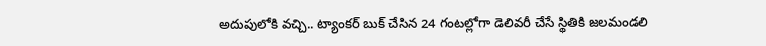అదుపులోకి వచ్చి.. ట్యాంకర్ బుక్ చేసిన 24 గంటల్లోగా డెలివరీ చేసే స్థితికి జలమండలి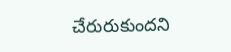చేరురుకుందని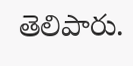తెలిపారు.